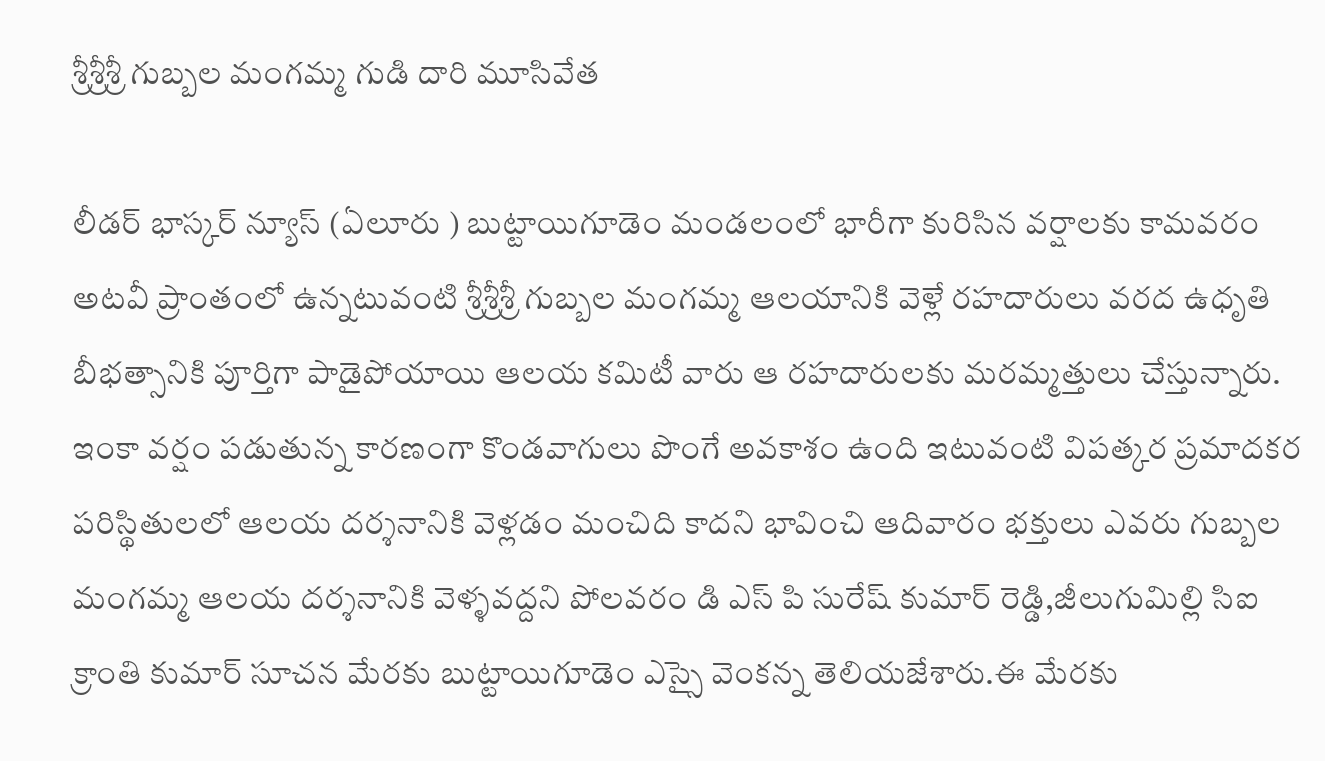శ్రీశ్రీశ్రీ గుబ్బల మంగమ్మ గుడి దారి మూసివేత

లీడర్ భాస్కర్ న్యూస్ (ఏలూరు ) బుట్టాయిగూడెం మండలంలో భారీగా కురిసిన వర్షాలకు కామవరం అటవీ ప్రాంతంలో ఉన్నటువంటి శ్రీశ్రీశ్రీ గుబ్బల మంగమ్మ ఆలయానికి వెళ్లే రహదారులు వరద ఉధృతి బీభత్సానికి పూర్తిగా పాడైపోయాయి ఆలయ కమిటీ వారు ఆ రహదారులకు మరమ్మత్తులు చేస్తున్నారు. ఇంకా వర్షం పడుతున్న కారణంగా కొండవాగులు పొంగే అవకాశం ఉంది ఇటువంటి విపత్కర ప్రమాదకర పరిస్థితులలో ఆలయ దర్శనానికి వెళ్లడం మంచిది కాదని భావించి ఆదివారం భక్తులు ఎవరు గుబ్బల మంగమ్మ ఆలయ దర్శనానికి వెళ్ళవద్దని పోలవరం డి ఎస్ పి సురేష్ కుమార్ రెడ్డి,జీలుగుమిల్లి సిఐ క్రాంతి కుమార్ సూచన మేరకు బుట్టాయిగూడెం ఎస్సై వెంకన్న తెలియజేశారు.ఈ మేరకు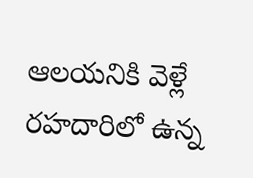ఆలయనికి వెళ్లే రహదారిలో ఉన్న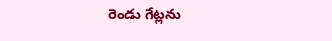రెండు గేట్లను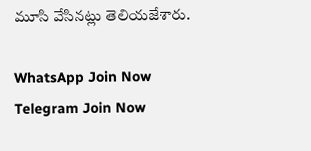మూసి వేసినట్లు తెలియజేశారు.

WhatsApp Join Now
Telegram Join Now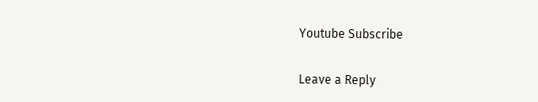Youtube Subscribe

Leave a Reply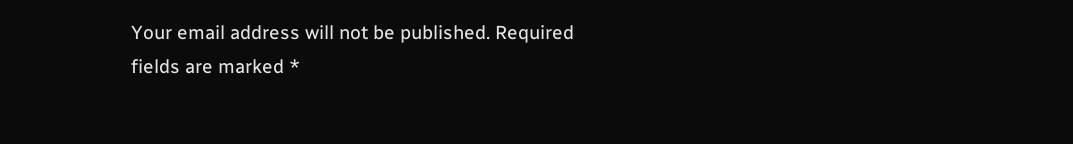Your email address will not be published. Required fields are marked *